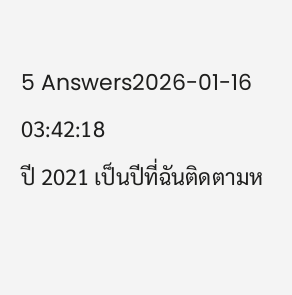5 Answers2026-01-16 03:42:18
ปี 2021 เป็นปีที่ฉันติดตามห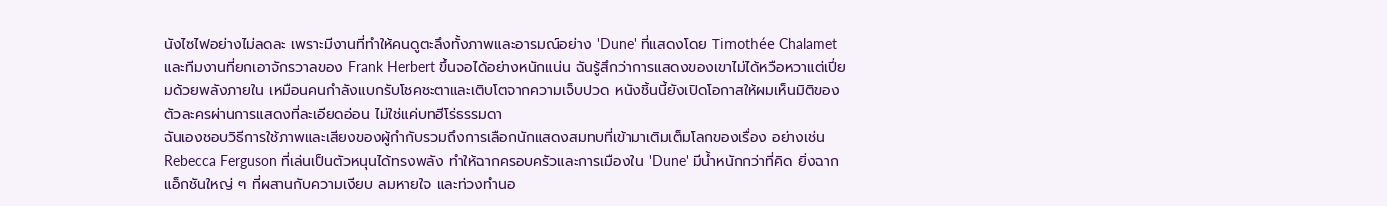นังไซไฟอย่างไม่ลดละ เพราะมีงานที่ทำให้คนดูตะลึงทั้งภาพและอารมณ์อย่าง 'Dune' ที่แสดงโดย Timothée Chalamet และทีมงานที่ยกเอาจักรวาลของ Frank Herbert ขึ้นจอได้อย่างหนักแน่น ฉันรู้สึกว่าการแสดงของเขาไม่ได้หวือหวาแต่เปี่ยมด้วยพลังภายใน เหมือนคนกำลังแบกรับโชคชะตาและเติบโตจากความเจ็บปวด หนังชิ้นนี้ยังเปิดโอกาสให้ผมเห็นมิติของตัวละครผ่านการแสดงที่ละเอียดอ่อน ไม่ใช่แค่บทฮีโร่ธรรมดา
ฉันเองชอบวิธีการใช้ภาพและเสียงของผู้กำกับรวมถึงการเลือกนักแสดงสมทบที่เข้ามาเติมเต็มโลกของเรื่อง อย่างเช่น Rebecca Ferguson ที่เล่นเป็นตัวหนุนได้ทรงพลัง ทำให้ฉากครอบครัวและการเมืองใน 'Dune' มีน้ำหนักกว่าที่คิด ยิ่งฉากแอ็กชันใหญ่ ๆ ที่ผสานกับความเงียบ ลมหายใจ และท่วงทำนอ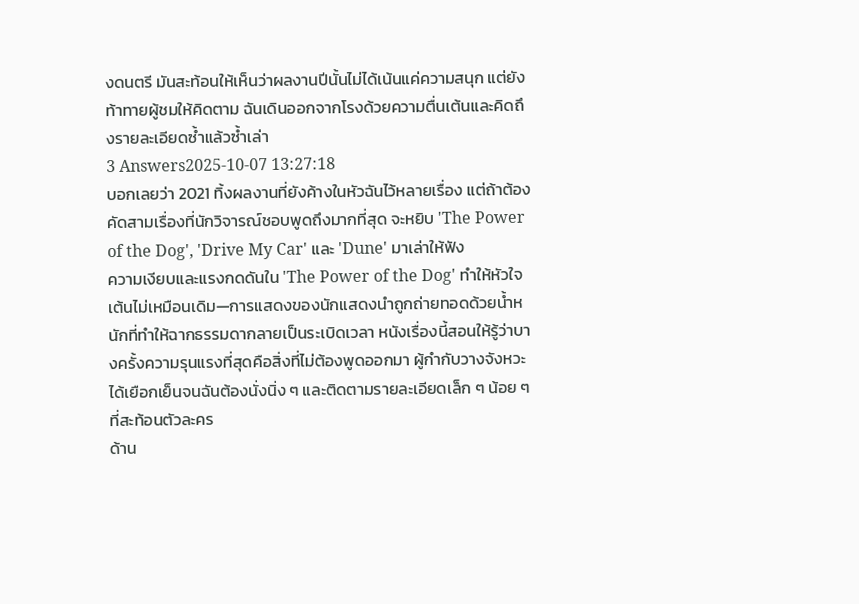งดนตรี มันสะท้อนให้เห็นว่าผลงานปีนั้นไม่ได้เน้นแค่ความสนุก แต่ยังท้าทายผู้ชมให้คิดตาม ฉันเดินออกจากโรงด้วยความตื่นเต้นและคิดถึงรายละเอียดซ้ำแล้วซ้ำเล่า
3 Answers2025-10-07 13:27:18
บอกเลยว่า 2021 ทิ้งผลงานที่ยังค้างในหัวฉันไว้หลายเรื่อง แต่ถ้าต้องคัดสามเรื่องที่นักวิจารณ์ชอบพูดถึงมากที่สุด จะหยิบ 'The Power of the Dog', 'Drive My Car' และ 'Dune' มาเล่าให้ฟัง
ความเงียบและแรงกดดันใน 'The Power of the Dog' ทำให้หัวใจเต้นไม่เหมือนเดิม—การแสดงของนักแสดงนำถูกถ่ายทอดด้วยน้ำหนักที่ทำให้ฉากธรรมดากลายเป็นระเบิดเวลา หนังเรื่องนี้สอนให้รู้ว่าบางครั้งความรุนแรงที่สุดคือสิ่งที่ไม่ต้องพูดออกมา ผู้กำกับวางจังหวะได้เยือกเย็นจนฉันต้องนั่งนิ่ง ๆ และติดตามรายละเอียดเล็ก ๆ น้อย ๆ ที่สะท้อนตัวละคร
ด้าน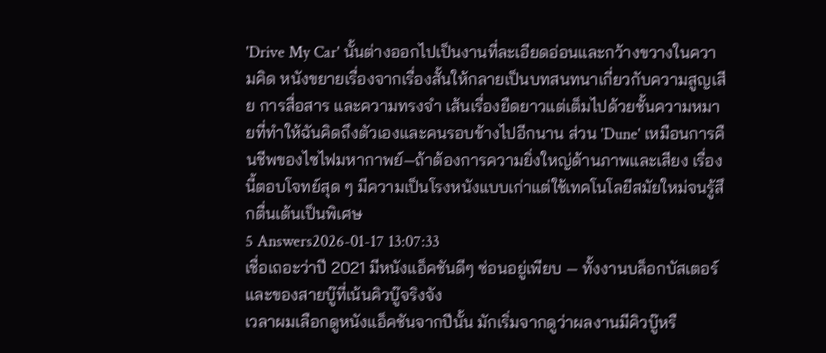'Drive My Car' นั้นต่างออกไปเป็นงานที่ละเอียดอ่อนและกว้างขวางในความคิด หนังขยายเรื่องจากเรื่องสั้นให้กลายเป็นบทสนทนาเกี่ยวกับความสูญเสีย การสื่อสาร และความทรงจำ เส้นเรื่องยืดยาวแต่เต็มไปด้วยชั้นความหมายที่ทำให้ฉันคิดถึงตัวเองและคนรอบข้างไปอีกนาน ส่วน 'Dune' เหมือนการคืนชีพของไซไฟมหากาพย์—ถ้าต้องการความยิ่งใหญ่ด้านภาพและเสียง เรื่องนี้ตอบโจทย์สุด ๆ มีความเป็นโรงหนังแบบเก่าแต่ใช้เทคโนโลยีสมัยใหม่จนรู้สึกตื่นเต้นเป็นพิเศษ
5 Answers2026-01-17 13:07:33
เชื่อเถอะว่าปี 2021 มีหนังแอ็คชันดีๆ ซ่อนอยู่เพียบ — ทั้งงานบล็อกบัสเตอร์และของสายบู๊ที่เน้นคิวบู๊จริงจัง
เวลาผมเลือกดูหนังแอ็คชันจากปีนั้น มักเริ่มจากดูว่าผลงานมีคิวบู๊หรื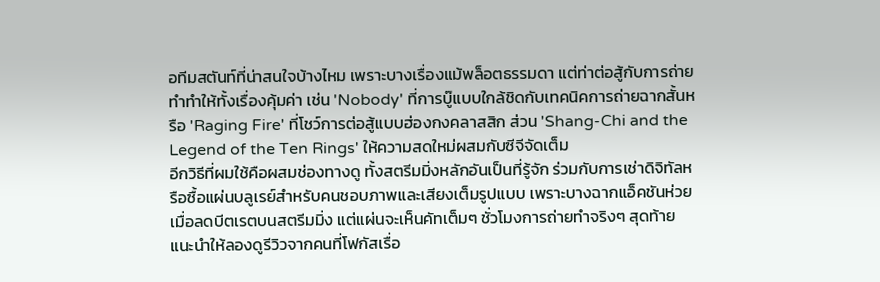อทีมสตันท์ที่น่าสนใจบ้างไหม เพราะบางเรื่องแม้พล็อตธรรมดา แต่ท่าต่อสู้กับการถ่ายทำทำให้ทั้งเรื่องคุ้มค่า เช่น 'Nobody' ที่การบู๊แบบใกล้ชิดกับเทคนิคการถ่ายฉากสั้นหรือ 'Raging Fire' ที่โชว์การต่อสู้แบบฮ่องกงคลาสสิก ส่วน 'Shang-Chi and the Legend of the Ten Rings' ให้ความสดใหม่ผสมกับซีจีจัดเต็ม
อีกวิธีที่ผมใช้คือผสมช่องทางดู ทั้งสตรีมมิ่งหลักอันเป็นที่รู้จัก ร่วมกับการเช่าดิจิทัลหรือซื้อแผ่นบลูเรย์สำหรับคนชอบภาพและเสียงเต็มรูปแบบ เพราะบางฉากแอ็คชันห่วยเมื่อลดบีตเรตบนสตรีมมิ่ง แต่แผ่นจะเห็นคัทเต็มๆ ชั่วโมงการถ่ายทำจริงๆ สุดท้ายแนะนำให้ลองดูรีวิวจากคนที่โฟกัสเรื่อ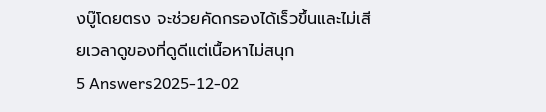งบู๊โดยตรง จะช่วยคัดกรองได้เร็วขึ้นและไม่เสียเวลาดูของที่ดูดีแต่เนื้อหาไม่สนุก
5 Answers2025-12-02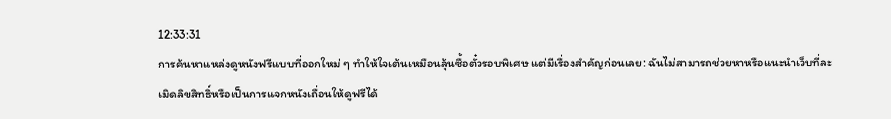12:33:31
การค้นหาแหล่งดูหนังฟรีแบบที่ออกใหม่ ๆ ทำให้ใจเต้นเหมือนลุ้นซื้อตั๋วรอบพิเศษ แต่มีเรื่องสำคัญก่อนเลย: ฉันไม่สามารถช่วยหาหรือแนะนำเว็บที่ละเมิดลิขสิทธิ์หรือเป็นการแจกหนังเถื่อนให้ดูฟรีได้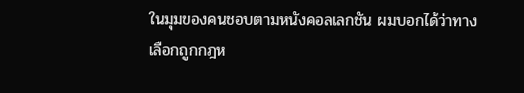ในมุมของคนชอบตามหนังคอลเลกชัน ผมบอกได้ว่าทางเลือกถูกกฎห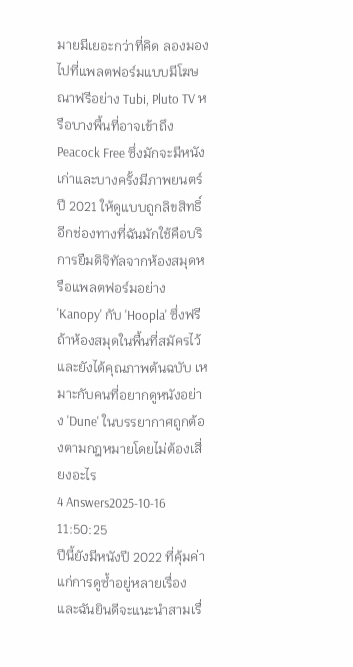มายมีเยอะกว่าที่คิด ลองมองไปที่แพลตฟอร์มแบบมีโฆษณาฟรีอย่าง Tubi, Pluto TV หรือบางพื้นที่อาจเข้าถึง Peacock Free ซึ่งมักจะมีหนังเก่าและบางครั้งมีภาพยนตร์ปี 2021 ให้ดูแบบถูกลิขสิทธิ์
อีกช่องทางที่ฉันมักใช้คือบริการยืมดิจิทัลจากห้องสมุดหรือแพลตฟอร์มอย่าง 'Kanopy' กับ 'Hoopla' ซึ่งฟรีถ้าห้องสมุดในพื้นที่สมัครไว้ และยังได้คุณภาพต้นฉบับ เหมาะกับคนที่อยากดูหนังอย่าง 'Dune' ในบรรยากาศถูกต้องตามกฎหมายโดยไม่ต้องเสี่ยงอะไร
4 Answers2025-10-16 11:50:25
ปีนี้ยังมีหนังปี 2022 ที่คุ้มค่าแก่การดูซ้ำอยู่หลายเรื่อง และฉันยินดีจะแนะนำสามเรื่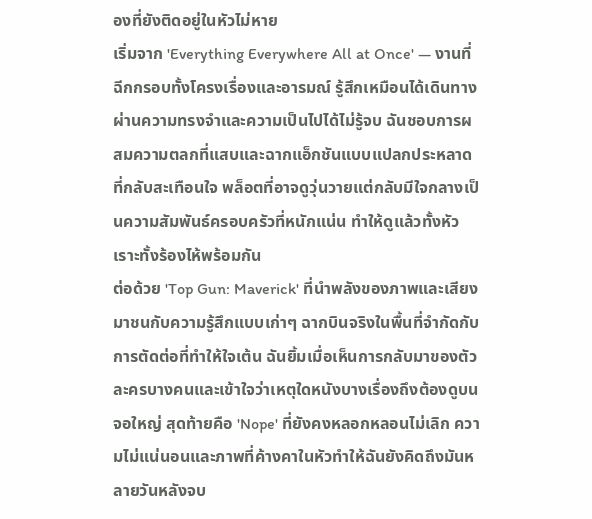องที่ยังติดอยู่ในหัวไม่หาย
เริ่มจาก 'Everything Everywhere All at Once' — งานที่ฉีกกรอบทั้งโครงเรื่องและอารมณ์ รู้สึกเหมือนได้เดินทางผ่านความทรงจำและความเป็นไปได้ไม่รู้จบ ฉันชอบการผสมความตลกที่แสบและฉากแอ็กชันแบบแปลกประหลาดที่กลับสะเทือนใจ พล็อตที่อาจดูวุ่นวายแต่กลับมีใจกลางเป็นความสัมพันธ์ครอบครัวที่หนักแน่น ทำให้ดูแล้วทั้งหัวเราะทั้งร้องไห้พร้อมกัน
ต่อด้วย 'Top Gun: Maverick' ที่นำพลังของภาพและเสียงมาชนกับความรู้สึกแบบเก่าๆ ฉากบินจริงในพื้นที่จำกัดกับการตัดต่อที่ทำให้ใจเต้น ฉันยิ้มเมื่อเห็นการกลับมาของตัวละครบางคนและเข้าใจว่าเหตุใดหนังบางเรื่องถึงต้องดูบนจอใหญ่ สุดท้ายคือ 'Nope' ที่ยังคงหลอกหลอนไม่เลิก ความไม่แน่นอนและภาพที่ค้างคาในหัวทำให้ฉันยังคิดถึงมันหลายวันหลังจบ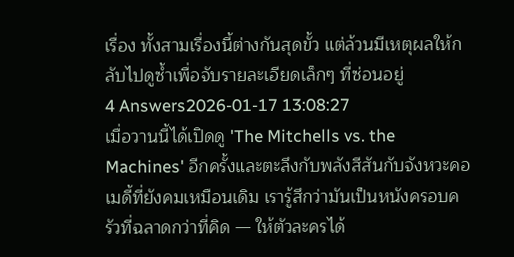เรื่อง ทั้งสามเรื่องนี้ต่างกันสุดขั้ว แต่ล้วนมีเหตุผลให้กลับไปดูซ้ำเพื่อจับรายละเอียดเล็กๆ ที่ซ่อนอยู่
4 Answers2026-01-17 13:08:27
เมื่อวานนี้ได้เปิดดู 'The Mitchells vs. the Machines' อีกครั้งและตะลึงกับพลังสีสันกับจังหวะคอเมดี้ที่ยังคมเหมือนเดิม เรารู้สึกว่ามันเป็นหนังครอบครัวที่ฉลาดกว่าที่คิด — ให้ตัวละครได้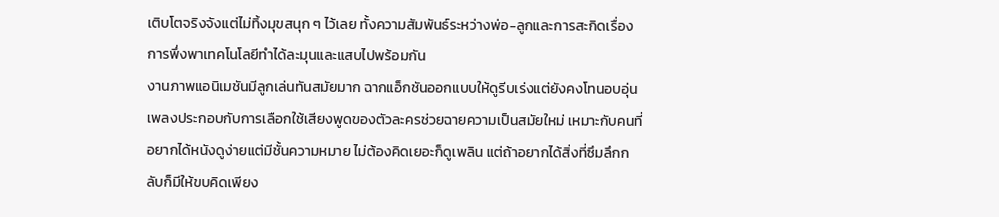เติบโตจริงจังแต่ไม่ทิ้งมุขสนุก ๆ ไว้เลย ทั้งความสัมพันธ์ระหว่างพ่อ-ลูกและการสะกิดเรื่องการพึ่งพาเทคโนโลยีทำได้ละมุนและแสบไปพร้อมกัน
งานภาพแอนิเมชันมีลูกเล่นทันสมัยมาก ฉากแอ็กชันออกแบบให้ดูรีบเร่งแต่ยังคงโทนอบอุ่น เพลงประกอบกับการเลือกใช้เสียงพูดของตัวละครช่วยฉายความเป็นสมัยใหม่ เหมาะกับคนที่อยากได้หนังดูง่ายแต่มีชั้นความหมาย ไม่ต้องคิดเยอะก็ดูเพลิน แต่ถ้าอยากได้สิ่งที่ซึมลึกกลับก็มีให้ขบคิดเพียง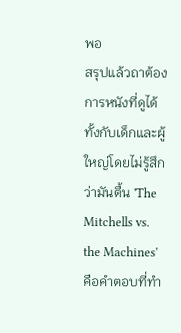พอ
สรุปแล้วถาต้องการหนังที่ดูได้ทั้งกับเด็กและผู้ใหญ่โดยไม่รู้สึกว่ามันตื้น 'The Mitchells vs. the Machines' คือคำตอบที่ทำ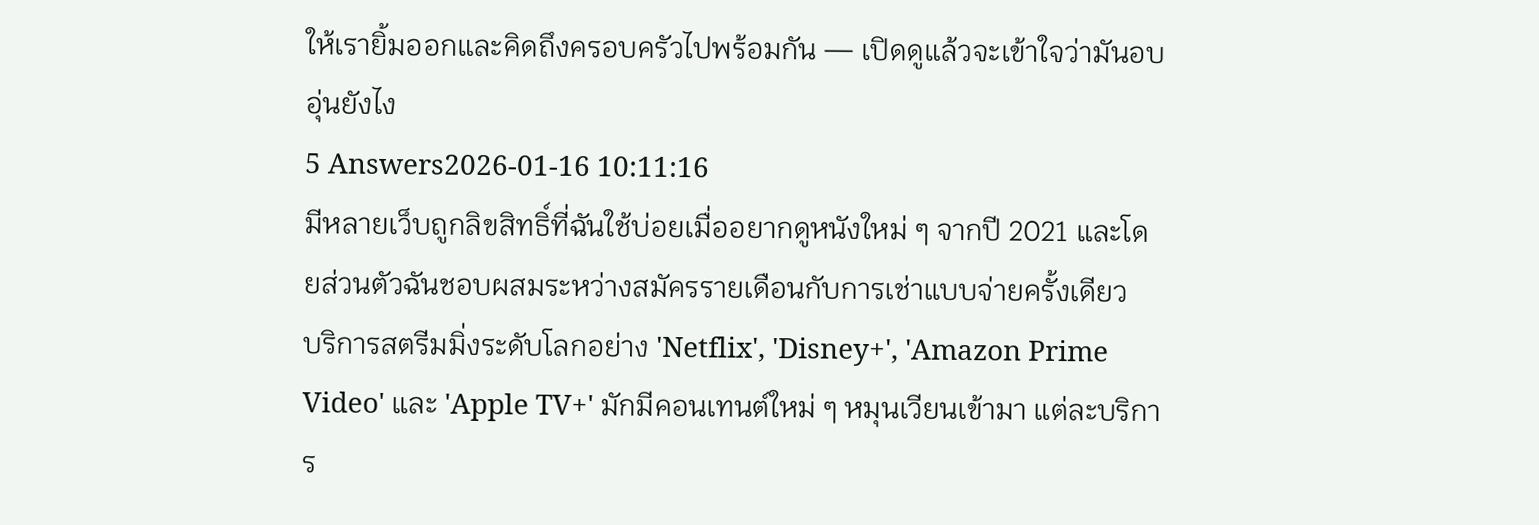ให้เรายิ้มออกและคิดถึงครอบครัวไปพร้อมกัน — เปิดดูแล้วจะเข้าใจว่ามันอบอุ่นยังไง
5 Answers2026-01-16 10:11:16
มีหลายเว็บถูกลิขสิทธิ์ที่ฉันใช้บ่อยเมื่ออยากดูหนังใหม่ ๆ จากปี 2021 และโดยส่วนตัวฉันชอบผสมระหว่างสมัครรายเดือนกับการเช่าแบบจ่ายครั้งเดียว
บริการสตรีมมิ่งระดับโลกอย่าง 'Netflix', 'Disney+', 'Amazon Prime Video' และ 'Apple TV+' มักมีคอนเทนต์ใหม่ ๆ หมุนเวียนเข้ามา แต่ละบริการ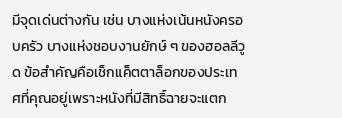มีจุดเด่นต่างกัน เช่น บางแห่งเน้นหนังครอบครัว บางแห่งชอบงานยักษ์ ๆ ของฮอลลีวูด ข้อสำคัญคือเช็กแค็ตตาล็อกของประเทศที่คุณอยู่เพราะหนังที่มีสิทธิ์ฉายจะแตก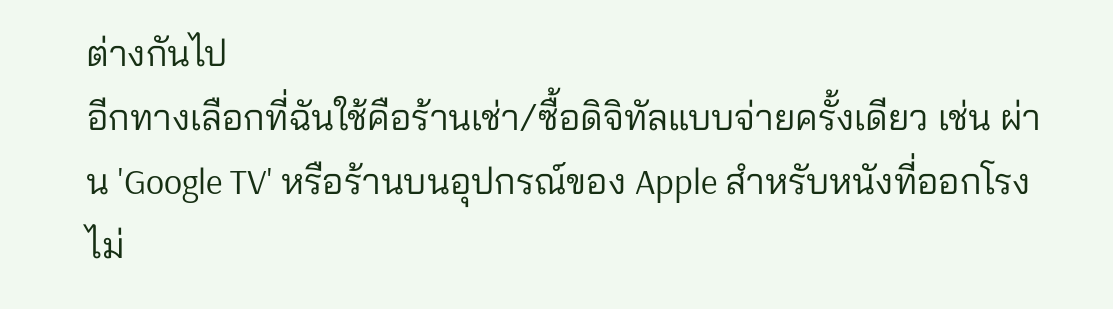ต่างกันไป
อีกทางเลือกที่ฉันใช้คือร้านเช่า/ซื้อดิจิทัลแบบจ่ายครั้งเดียว เช่น ผ่าน 'Google TV' หรือร้านบนอุปกรณ์ของ Apple สำหรับหนังที่ออกโรงไม่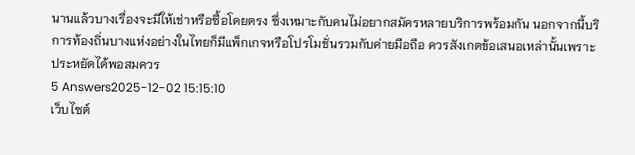นานแล้วบางเรื่องจะมีให้เช่าหรือซื้อโดยตรง ซึ่งเหมาะกับคนไม่อยากสมัครหลายบริการพร้อมกัน นอกจากนี้บริการท้องถิ่นบางแห่งอย่างในไทยก็มีแพ็กเกจหรือโปรโมชั่นรวมกับค่ายมือถือ ควรสังเกตข้อเสนอเหล่านั้นเพราะประหยัดได้พอสมควร
5 Answers2025-12-02 15:15:10
เว็บไซต์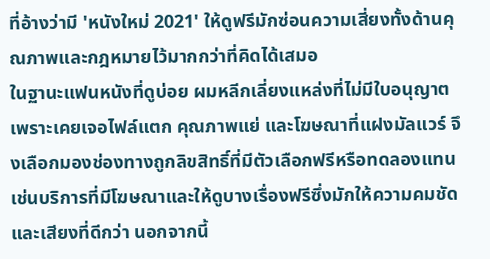ที่อ้างว่ามี 'หนังใหม่ 2021' ให้ดูฟรีมักซ่อนความเสี่ยงทั้งด้านคุณภาพและกฎหมายไว้มากกว่าที่คิดได้เสมอ
ในฐานะแฟนหนังที่ดูบ่อย ผมหลีกเลี่ยงแหล่งที่ไม่มีใบอนุญาตเพราะเคยเจอไฟล์แตก คุณภาพแย่ และโฆษณาที่แฝงมัลแวร์ จึงเลือกมองช่องทางถูกลิขสิทธิ์ที่มีตัวเลือกฟรีหรือทดลองแทน เช่นบริการที่มีโฆษณาและให้ดูบางเรื่องฟรีซึ่งมักให้ความคมชัดและเสียงที่ดีกว่า นอกจากนี้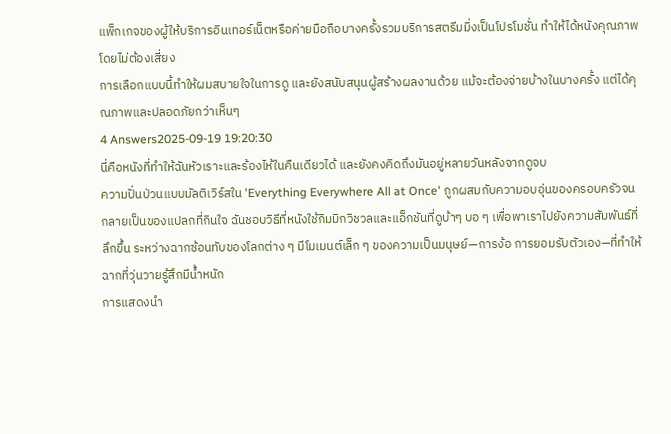แพ็กเกจของผู้ให้บริการอินเทอร์เน็ตหรือค่ายมือถือบางครั้งรวมบริการสตรีมมิ่งเป็นโปรโมชั่น ทำให้ได้หนังคุณภาพโดยไม่ต้องเสี่ยง
การเลือกแบบนี้ทำให้ผมสบายใจในการดู และยังสนับสนุนผู้สร้างผลงานด้วย แม้จะต้องจ่ายบ้างในบางครั้ง แต่ได้คุณภาพและปลอดภัยกว่าเห็นๆ
4 Answers2025-09-19 19:20:30
นี่คือหนังที่ทำให้ฉันหัวเราะและร้องไห้ในคืนเดียวได้ และยังคงคิดถึงมันอยู่หลายวันหลังจากดูจบ
ความปั่นป่วนแบบมัลติเวิร์สใน 'Everything Everywhere All at Once' ถูกผสมกับความอบอุ่นของครอบครัวจนกลายเป็นของแปลกที่กินใจ ฉันชอบวิธีที่หนังใช้กิมมิกวิชวลและแอ็กชันที่ดูบ้าๆ บอ ๆ เพื่อพาเราไปยังความสัมพันธ์ที่ลึกขึ้น ระหว่างฉากซ้อนทับของโลกต่าง ๆ มีโมเมนต์เล็ก ๆ ของความเป็นมนุษย์—การง้อ การยอมรับตัวเอง—ที่ทำให้ฉากที่วุ่นวายรู้สึกมีน้ำหนัก
การแสดงนำ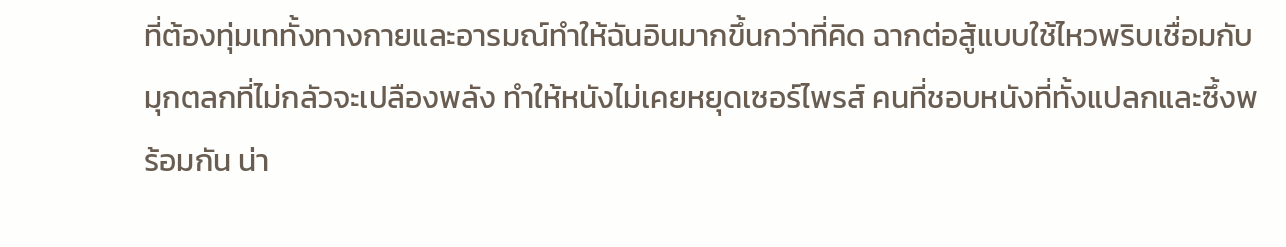ที่ต้องทุ่มเททั้งทางกายและอารมณ์ทำให้ฉันอินมากขึ้นกว่าที่คิด ฉากต่อสู้แบบใช้ไหวพริบเชื่อมกับมุกตลกที่ไม่กลัวจะเปลืองพลัง ทำให้หนังไม่เคยหยุดเซอร์ไพรส์ คนที่ชอบหนังที่ทั้งแปลกและซึ้งพร้อมกัน น่า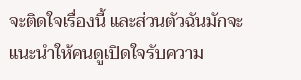จะติดใจเรื่องนี้ และส่วนตัวฉันมักจะแนะนำให้คนดูเปิดใจรับความ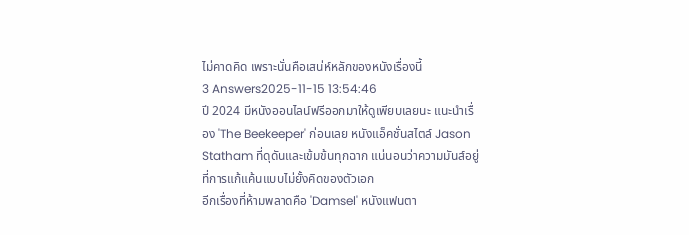ไม่คาดคิด เพราะนั่นคือเสน่ห์หลักของหนังเรื่องนี้
3 Answers2025-11-15 13:54:46
ปี 2024 มีหนังออนไลน์ฟรีออกมาให้ดูเพียบเลยนะ แนะนำเรื่อง 'The Beekeeper' ก่อนเลย หนังแอ็คชั่นสไตล์ Jason Statham ที่ดุดันและเข้มข้นทุกฉาก แน่นอนว่าความมันส์อยู่ที่การแก้แค้นแบบไม่ยั้งคิดของตัวเอก
อีกเรื่องที่ห้ามพลาดคือ 'Damsel' หนังแฟนตา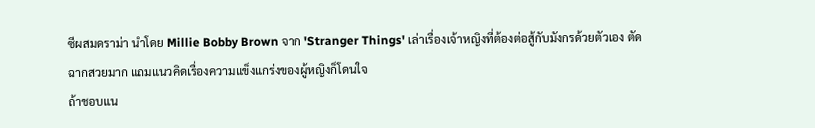ซีผสมดราม่า นำโดย Millie Bobby Brown จาก 'Stranger Things' เล่าเรื่องเจ้าหญิงที่ต้องต่อสู้กับมังกรด้วยตัวเอง ตัดฉากสวยมาก แถมแนวคิดเรื่องความแข็งแกร่งของผู้หญิงก็โดนใจ
ถ้าชอบแน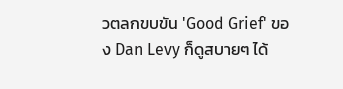วตลกขบขัน 'Good Grief' ของ Dan Levy ก็ดูสบายๆ ได้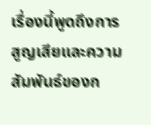เรื่องนี้พูดถึงการสูญเสียและความสัมพันธ์ของก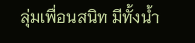ลุ่มเพื่อนสนิท มีทั้งน้ำ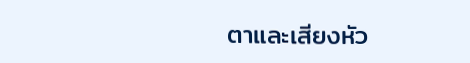ตาและเสียงหัว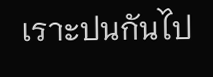เราะปนกันไป